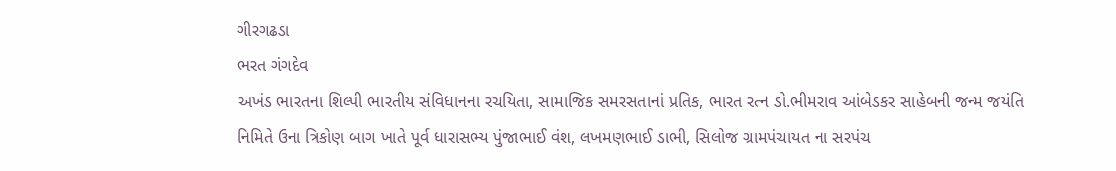ગીરગઢડા
ભરત ગંગદેવ
અખંડ ભારતના શિલ્પી ભારતીય સંવિધાનના રચયિતા, સામાજિક સમરસતાનાં પ્રતિક, ભારત રત્ન ડો.ભીમરાવ આંબેડકર સાહેબની જન્મ જયંતિ નિમિતે ઉના ત્રિકોણ બાગ ખાતે પૂર્વ ધારાસભ્ય પુંજાભાઈ વંશ, લખમણભાઈ ડાભી, સિલોજ ગ્રામપંચાયત ના સરપંચ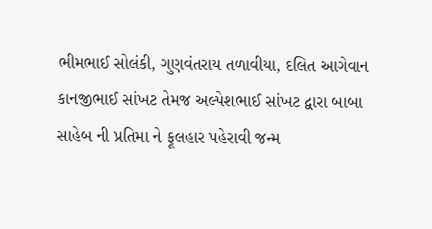ભીમભાઈ સોલંકી, ગુણવંતરાય તળાવીયા, દલિત આગેવાન કાનજીભાઈ સાંખટ તેમજ અલ્પેશભાઈ સાંખટ દ્વારા બાબા સાહેબ ની પ્રતિમા ને ફૂલહાર પહેરાવી જન્મ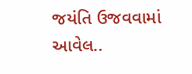જયંતિ ઉજવવામાં આવેલ..